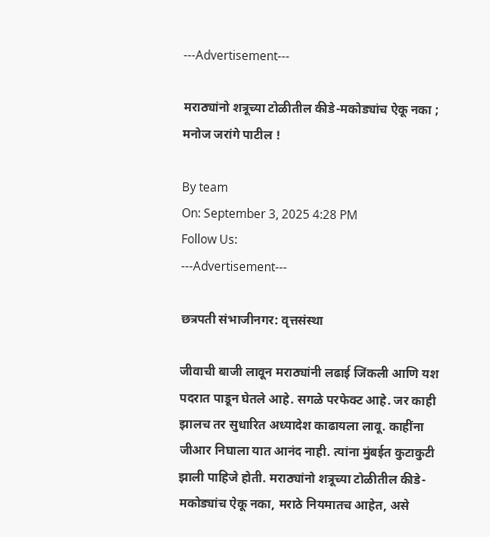---Advertisement---

मराठ्यांनो शत्रूच्या टोळीतील कीडे-मकोड्यांच ऐकू नका ; मनोज जरांगे पाटील !

By team
On: September 3, 2025 4:28 PM
Follow Us:
---Advertisement---

छत्रपती संभाजीनगर: वृत्तसंस्था

जीवाची बाजी लावून मराठ्यांनी लढाई जिंकली आणि यश पदरात पाडून घेतले आहे. सगळे परफेक्ट आहे. जर काही झालच तर सुधारित अध्यादेश काढायला लावू. काहींना जीआर निघाला यात आनंद नाही. त्यांना मुंबईत कुटाकुटी झाली पाहिजे होती. मराठ्यांनो शत्रूच्या टोळीतील कीडे-मकोड्यांच ऐकू नका, मराठे नियमातच आहेत, असे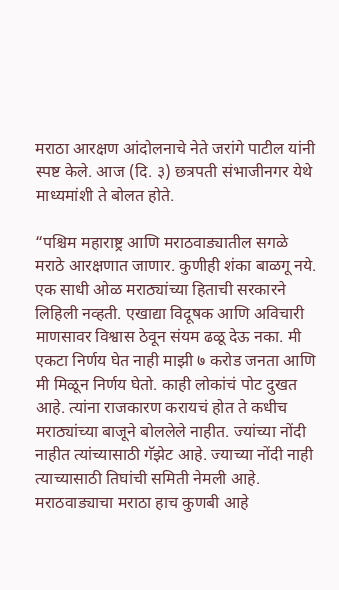मराठा आरक्षण आंदोलनाचे नेते जरांगे पाटील यांनी स्पष्ट केले. आज (दि. ३) छत्रपती संभाजीनगर येथे माध्यमांशी ते बोलत होते.

“पश्चिम महाराष्ट्र आणि मराठवाड्यातील सगळे मराठे आरक्षणात जाणार. कुणीही शंका बाळगू नये. एक साधी ओळ मराठ्यांच्या हिताची सरकारने लिहिली नव्हती. एखाद्या विदूषक आणि अविचारी माणसावर विश्वास ठेवून संयम ढळू देऊ नका. मी एकटा निर्णय घेत नाही माझी ७ करोड जनता आणि मी मिळून निर्णय घेतो. काही लोकांचं पोट दुखत आहे. त्यांना राजकारण करायचं होत ते कधीच मराठ्यांच्या बाजूने बोललेले नाहीत. ज्यांच्या नोंदी नाहीत त्यांच्यासाठी गॅझेट आहे. ज्याच्या नोंदी नाही त्याच्यासाठी तिघांची समिती नेमली आहे. मराठवाड्याचा मराठा हाच कुणबी आहे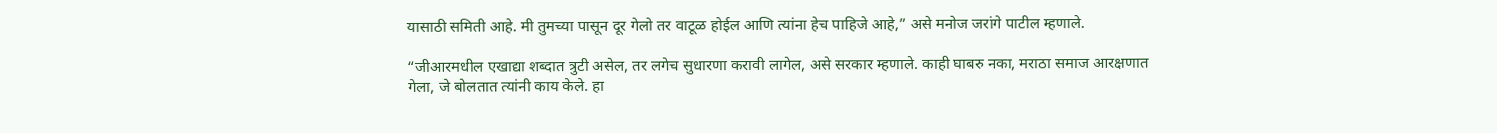यासाठी समिती आहे. मी तुमच्या पासून दूर गेलो तर वाटूळ होईल आणि त्यांना हेच पाहिजे आहे,” असे मनोज जरांगे पाटील म्हणाले.

“जीआरमधील एखाद्या शब्दात त्रुटी असेल, तर लगेच सुधारणा करावी लागेल, असे सरकार म्हणाले. काही घाबरु नका, मराठा समाज आरक्षणात गेला, जे बोलतात त्यांनी काय केले. हा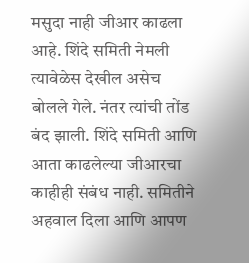मसुदा नाही जीआर काढला आहे. शिंदे समिती नेमली त्यावेळेस देखील असेच बोलले गेले. नंतर त्यांची तोंड बंद झाली. शिंदे समिती आणि आता काढलेल्या जीआरचा काहीही संबंध नाही. समितीने अहवाल दिला आणि आपण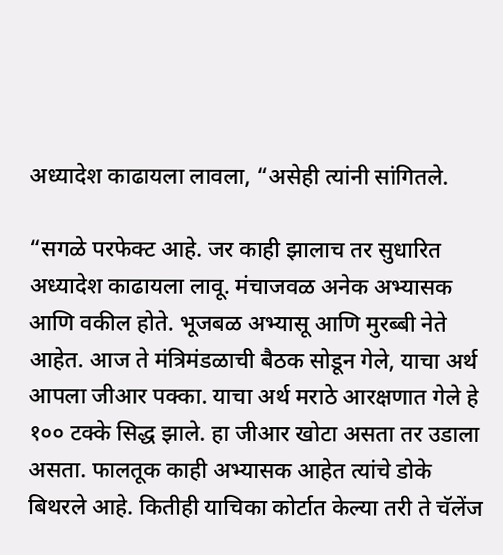अध्यादेश काढायला लावला, “असेही त्यांनी सांगितले.

“सगळे परफेक्ट आहे. जर काही झालाच तर सुधारित अध्यादेश काढायला लावू. मंचाजवळ अनेक अभ्यासक आणि वकील होते. भूजबळ अभ्यासू आणि मुरब्बी नेते आहेत. आज ते मंत्रिमंडळाची बैठक सोडून गेले, याचा अर्थ आपला जीआर पक्का. याचा अर्थ मराठे आरक्षणात गेले हे १०० टक्के सिद्ध झाले. हा जीआर खोटा असता तर उडाला असता. फालतूक काही अभ्यासक आहेत त्यांचे डोके बिथरले आहे. कितीही याचिका कोर्टात केल्या तरी ते चॅलेंज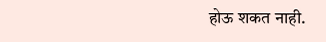होऊ शकत नाही.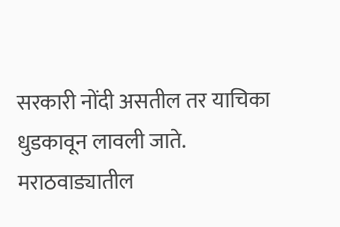सरकारी नोंदी असतील तर याचिका धुडकावून लावली जाते. मराठवाड्यातील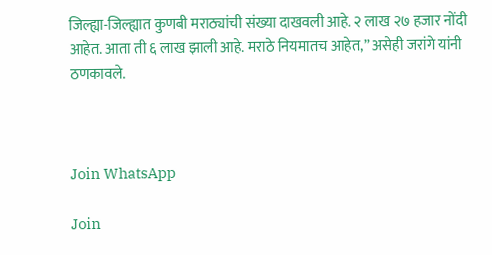जिल्ह्या-जिल्ह्यात कुणबी मराठ्यांची संख्या दाखवली आहे. २ लाख २७ हजार नोंदी आहेत. आता ती ६ लाख झाली आहे. मराठे नियमातच आहेत,” असेही जरांगे यांनी ठणकावले.



Join WhatsApp

Join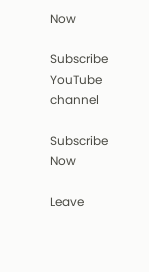Now

Subscribe YouTube channel

Subscribe Now

Leave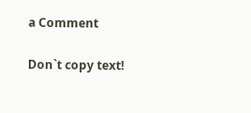a Comment

Don`t copy text!